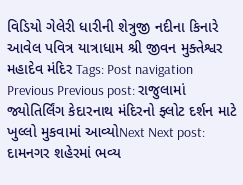વિડિયો ગેલેરી ધારીની શેત્રુજી નદીના કિનારે આવેલ પવિત્ર યાત્રાધામ શ્રી જીવન મુક્તેશ્વર મહાદેવ મંદિર Tags: Post navigation Previous Previous post: રાજુલામાં જ્યોતિર્લિંગ કેદારનાથ મંદિરનો ફ્લોટ દર્શન માટે ખુલ્લો મુકવામાં આવ્યોNext Next post: દામનગર શહેરમાં ભવ્ય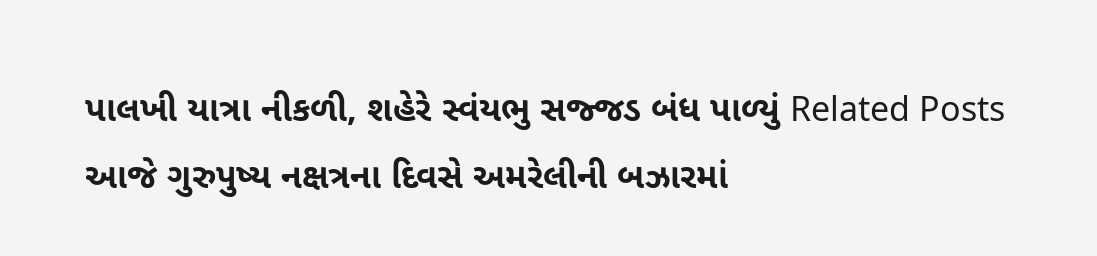પાલખી યાત્રા નીકળી, શહેરે સ્વંયભુ સજ્જડ બંધ પાળ્યું Related Posts આજે ગુરુપુષ્ય નક્ષત્રના દિવસે અમરેલીની બઝારમાં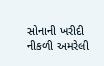સોનાની ખરીદી નીકળી અમરેલી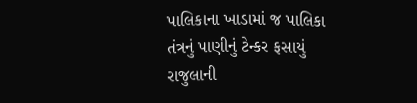પાલિકાના ખાડામાં જ પાલિકા તંત્રનું પાણીનું ટેન્કર ફસાયું રાજુલાની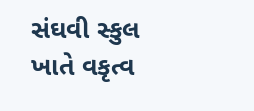સંઘવી સ્કુલ ખાતે વકૃત્વ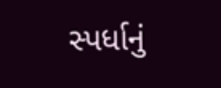સ્પર્ધાનું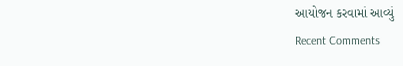આયોજન કરવામાં આવ્યું
Recent Comments